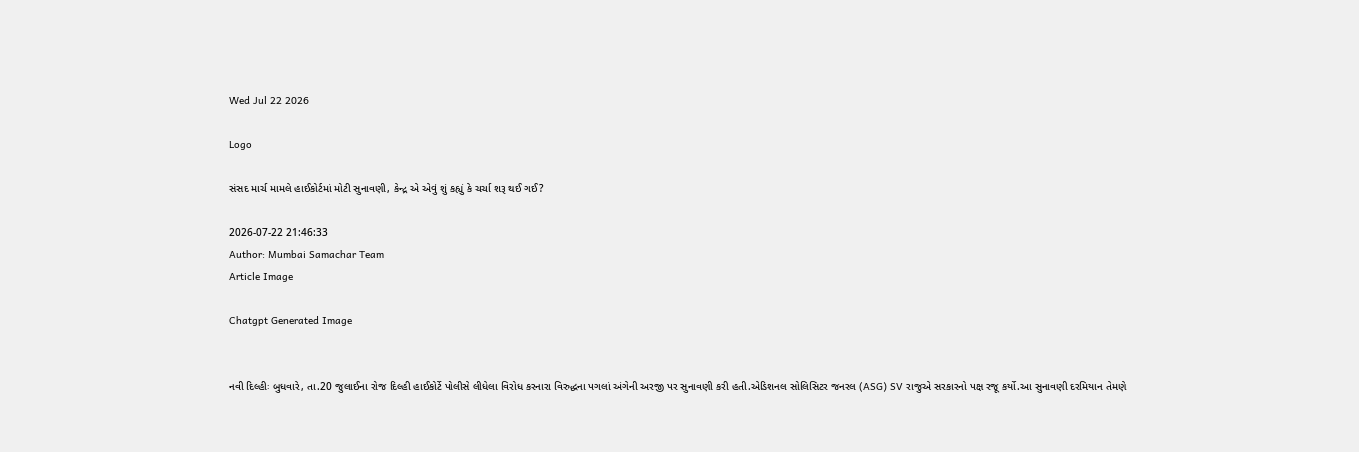Wed Jul 22 2026

Logo

સંસદ માર્ચ મામલે હાઈકોર્ટમાં મોટી સુનાવણી, કેન્દ્ર એ એવું શું કહ્યું કે ચર્ચા શરૂ થઈ ગઈ?

2026-07-22 21:46:33
Author: Mumbai Samachar Team
Article Image

Chatgpt Generated Image


નવી દિલ્હીઃ બુધવારે, તા.20 જુલાઈના રોજ દિલ્હી હાઈકોર્ટે પોલીસે લીધેલા વિરોધ કરનારા વિરુદ્ધના પગલાં અંગેની અરજી પર સુનાવણી કરી હતી.એડિશનલ સોલિસિટર જનરલ (ASG) SV રાજુએ સરકારનો પક્ષ રજૂ કર્યો.આ સુનાવણી દરમિયાન તેમણે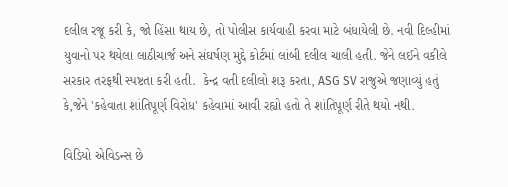દલીલ રજૂ કરી કે, જો હિંસા થાય છે, તો પોલીસ કાર્યવાહી કરવા માટે બંધાયેલી છે. નવી દિલ્હીમાં યુવાનો પર થયેલા લાઠીચાર્જ અને સંઘર્ષણ મુદ્દે કોર્ટમાં લાંબી દલીલ ચાલી હતી. જેને લઈને વકીલે સરકાર તરફથી સ્પષ્ટતા કરી હતી.  કેન્દ્ર વતી દલીલો શરૂ કરતા, ASG SV રાજુએ જણાવ્યું હતું કે,જેને 'કહેવાતા શાંતિપૂર્ણ વિરોધ' કહેવામાં આવી રહ્યો હતો તે શાંતિપૂર્ણ રીતે થયો નથી.

વિડિયો એવિડન્સ છે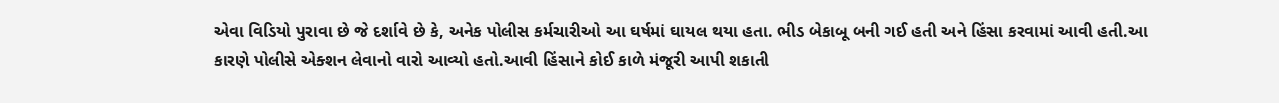એવા વિડિયો પુરાવા છે જે દર્શાવે છે કે, અનેક પોલીસ કર્મચારીઓ આ ઘર્ષમાં ઘાયલ થયા હતા. ભીડ બેકાબૂ બની ગઈ હતી અને હિંસા કરવામાં આવી હતી.આ કારણે પોલીસે એક્શન લેવાનો વારો આવ્યો હતો.આવી હિંસાને કોઈ કાળે મંજૂરી આપી શકાતી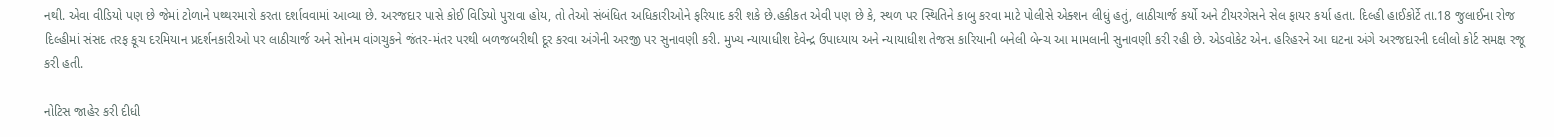નથી. એવા વીડિયો પણ છે જેમાં ટોળાને પથ્થરમારો કરતા દર્શાવવામાં આવ્યા છે. અરજદાર પાસે કોઈ વિડિયો પુરાવા હોય, તો તેઓ સંબંધિત અધિકારીઓને ફરિયાદ કરી શકે છે.હકીકત એવી પણ છે કે, સ્થળ પર સ્થિતિને કાબુ કરવા માટે પોલીસે એક્શન લીધું હતું, લાઠીચાર્જ કર્યો અને ટીયરગેસને સેલ ફાયર કર્યા હતા. દિલ્હી હાઈકોર્ટે તા.18 જુલાઈના રોજ દિલ્હીમાં સંસદ તરફ કૂચ દરમિયાન પ્રદર્શનકારીઓ પર લાઠીચાર્જ અને સોનમ વાંગચુકને જંતર-મંતર પરથી બળજબરીથી દૂર કરવા અંગેની અરજી પર સુનાવણી કરી. મુખ્ય ન્યાયાધીશ દેવેન્દ્ર ઉપાધ્યાય અને ન્યાયાધીશ તેજસ કારિયાની બનેલી બેન્ચ આ મામલાની સુનાવણી કરી રહી છે. એડવોકેટ એન. હરિહરને આ ઘટના અંગે અરજદારની દલીલો કોર્ટ સમક્ષ રજૂ કરી હતી.

નોટિસ જાહેર કરી દીધી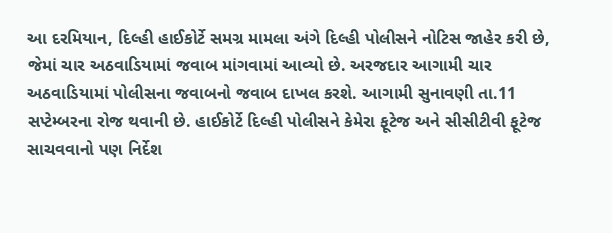આ દરમિયાન, દિલ્હી હાઈકોર્ટે સમગ્ર મામલા અંગે દિલ્હી પોલીસને નોટિસ જાહેર કરી છે, જેમાં ચાર અઠવાડિયામાં જવાબ માંગવામાં આવ્યો છે. અરજદાર આગામી ચાર અઠવાડિયામાં પોલીસના જવાબનો જવાબ દાખલ કરશે. આગામી સુનાવણી તા.11 સપ્ટેમ્બરના રોજ થવાની છે. હાઈકોર્ટે દિલ્હી પોલીસને કેમેરા ફૂટેજ અને સીસીટીવી ફૂટેજ સાચવવાનો પણ નિર્દેશ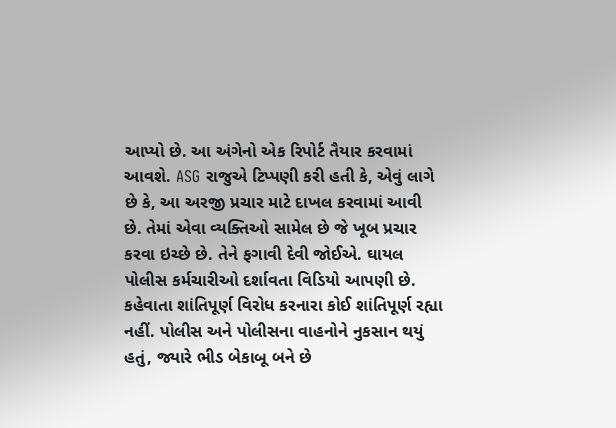આપ્યો છે. આ અંગેનો એક રિપોર્ટ તૈયાર કરવામાં આવશે. ASG રાજુએ ટિપ્પણી કરી હતી કે, એવું લાગે છે કે, આ અરજી પ્રચાર માટે દાખલ કરવામાં આવી છે. તેમાં એવા વ્યક્તિઓ સામેલ છે જે ખૂબ પ્રચાર કરવા ઇચ્છે છે. તેને ફગાવી દેવી જોઈએ. ઘાયલ પોલીસ કર્મચારીઓ દર્શાવતા વિડિયો આપણી છે. કહેવાતા શાંતિપૂર્ણ વિરોધ કરનારા કોઈ શાંતિપૂર્ણ રહ્યા નહીં. પોલીસ અને પોલીસના વાહનોને નુકસાન થયું હતું, જ્યારે ભીડ બેકાબૂ બને છે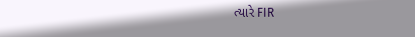ત્યારે FIR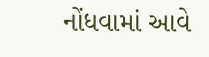નોંધવામાં આવે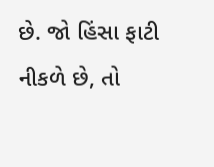છે. જો હિંસા ફાટી નીકળે છે, તો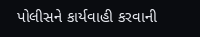પોલીસને કાર્યવાહી કરવાની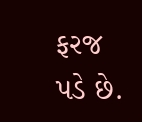ફરજ પડે છે.